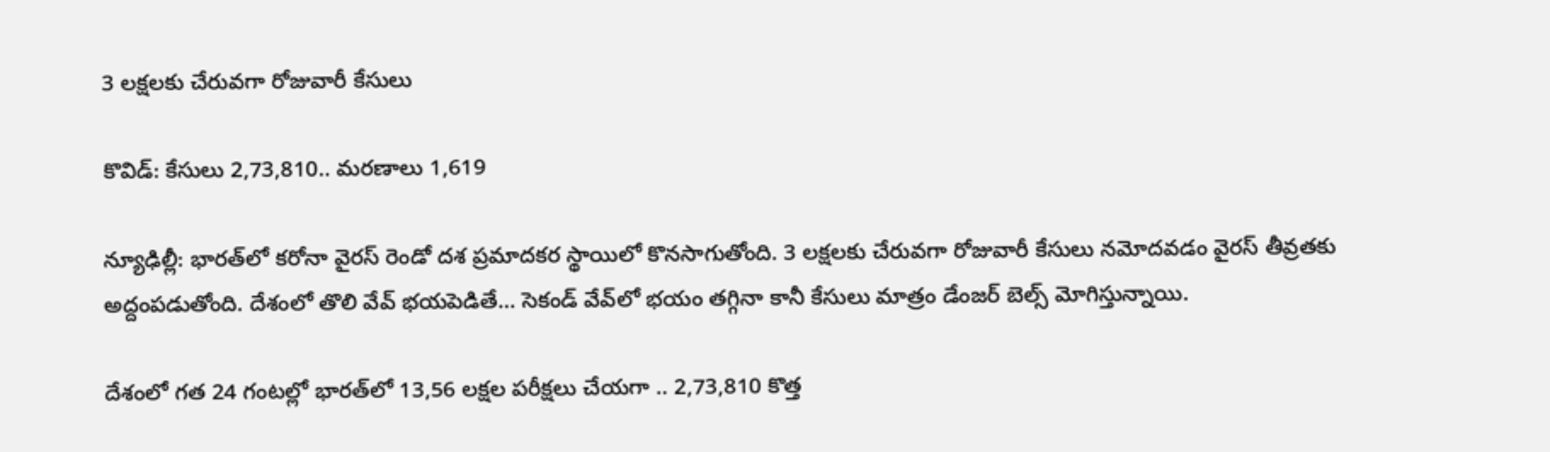3 ల‌క్ష‌ల‌కు చేరువ‌గా రోజువారీ కేసులు

కొవిడ్‌: కేసులు 2,73,810.. మ‌ర‌ణాలు 1,619

న్యూఢిల్లీ: భార‌త్‌లో క‌రోనా వైర‌స్ రెండో ద‌శ ప్ర‌మాద‌క‌ర స్థాయిలో కొన‌సాగుతోంది. 3 ల‌క్ష‌ల‌కు చేరువగా రోజువారీ కేసులు న‌మోద‌వ‌డం వైర‌స్ తీవ్ర‌త‌కు అద్దంప‌డుతోంది. దేశంలో తొలి వేవ్ భ‌య‌పెడితే… సెకండ్ వేవ్‌లో భ‌యం త‌గ్గినా కానీ కేసులు మాత్రం డేంజ‌ర్ బెల్స్ మోగిస్తున్నాయి.

దేశంలో గ‌త 24 గంట‌ల్లో భార‌త్‌లో 13,56 ల‌క్ష‌ల ప‌రీక్ష‌లు చేయ‌గా .. 2,73,810 కొత్త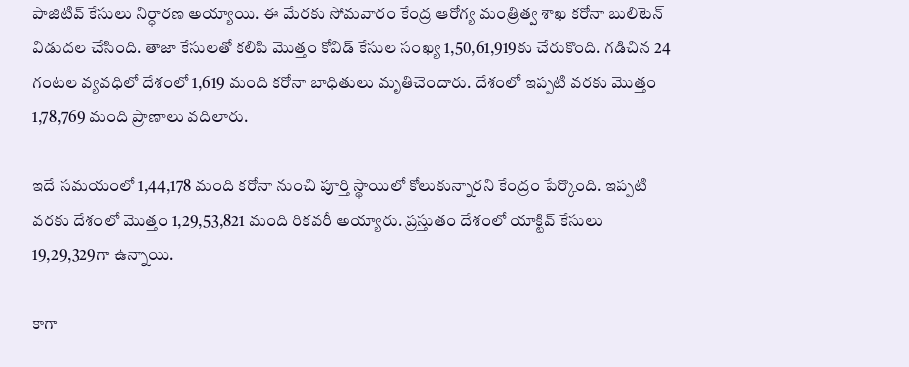పాజిటివ్ కేసులు నిర్ధార‌ణ అయ్యాయి. ఈ మేర‌కు సోమ‌వారం కేంద్ర ఆరోగ్య మంత్రిత్వ శాఖ క‌రోనా బులిటెన్ విడుద‌ల చేసింది. తాజా కేసుల‌తో క‌లిపి మొత్తం కోవిడ్ కేసుల సంఖ్య 1,50,61,919కు చేరుకొంది. గ‌డిచిన 24 గంట‌ల వ్య‌వ‌ధిలో దేశంలో 1,619 మంది క‌రోనా బాధితులు మృతిచెందారు. దేశంలో ఇప్ప‌టి వ‌ర‌కు మొత్తం 1,78,769 మంది ప్రాణాలు వ‌దిలారు.

ఇదే స‌మ‌యంలో 1,44,178 మంది క‌రోనా నుంచి పూర్తి స్థాయిలో కోలుకున్నార‌ని కేంద్రం పేర్కొంది. ఇప్ప‌టి వ‌ర‌కు దేశంలో మొత్తం 1,29,53,821 మంది రిక‌వ‌రీ అయ్యారు. ప్ర‌స్తుతం దేశంలో యాక్టివ్ కేసులు 19,29,329గా ఉన్నాయి.

కాగా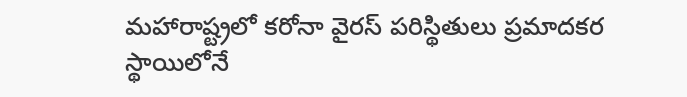మ‌హారాష్ట్రలో క‌రోనా వైర‌స్ ప‌రిస్థితులు ప్ర‌మాద‌క‌ర స్థాయిలోనే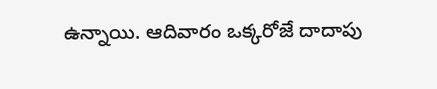ఉన్నాయి. ఆదివారం ఒక్క‌రోజే దాదాపు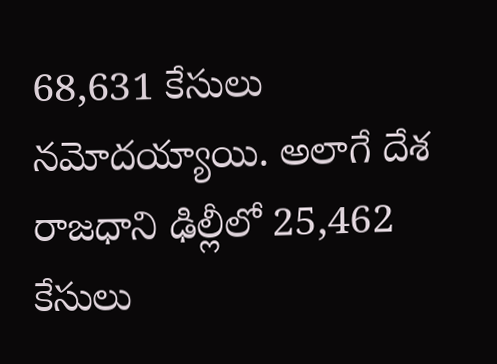68,631 కేసులు న‌మోద‌య్యాయి. అలాగే దేశ రాజ‌ధాని ఢిల్లీలో 25,462 కేసులు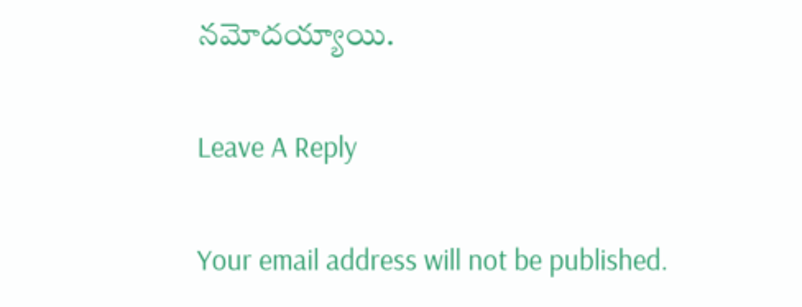న‌మోద‌య్యాయి.

Leave A Reply

Your email address will not be published.